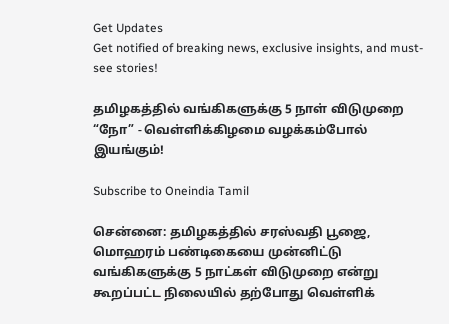Get Updates
Get notified of breaking news, exclusive insights, and must-see stories!

தமிழகத்தில் வங்கிகளுக்கு 5 நாள் விடுமுறை “நோ” - வெள்ளிக்கிழமை வழக்கம்போல் இயங்கும்!

Subscribe to Oneindia Tamil

சென்னை: தமிழகத்தில் சரஸ்வதி பூஜை, மொஹரம் பண்டிகையை முன்னிட்டு வங்கிகளுக்கு 5 நாட்கள் விடுமுறை என்று கூறப்பட்ட நிலையில் தற்போது வெள்ளிக்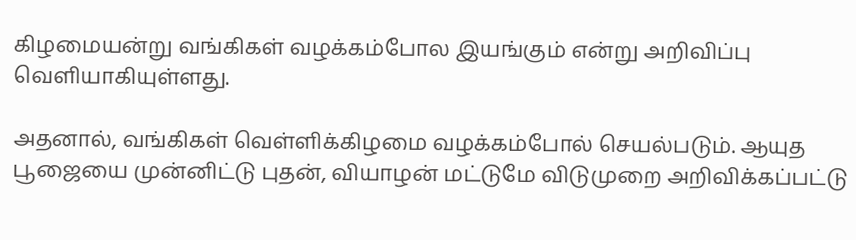கிழமையன்று வங்கிகள் வழக்கம்போல இயங்கும் என்று அறிவிப்பு வெளியாகியுள்ளது.

அதனால், வங்கிகள் வெள்ளிக்கிழமை வழக்கம்போல் செயல்படும். ஆயுத பூஜையை முன்னிட்டு புதன், வியாழன் மட்டுமே விடுமுறை அறிவிக்கப்பட்டு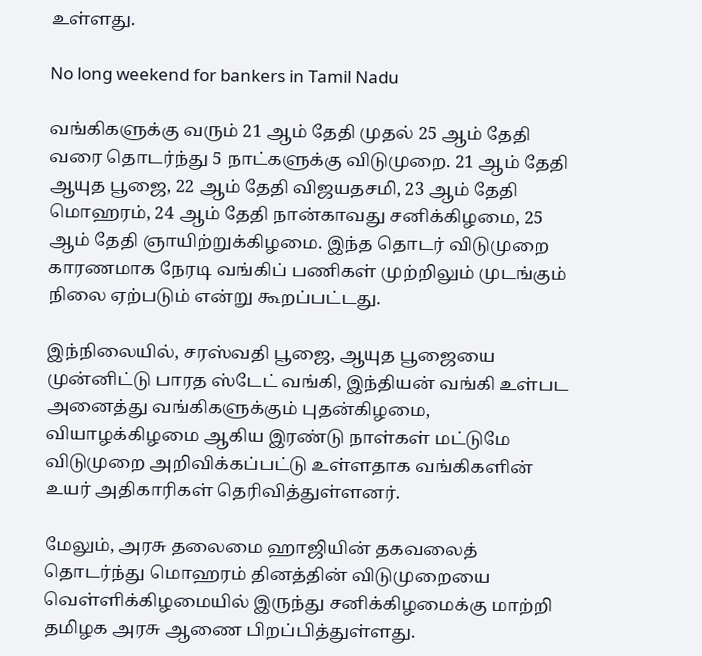உள்ளது.

No long weekend for bankers in Tamil Nadu

வங்கிகளுக்கு வரும் 21 ஆம் தேதி முதல் 25 ஆம் தேதி வரை தொடர்ந்து 5 நாட்களுக்கு விடுமுறை. 21 ஆம் தேதி ஆயுத பூஜை, 22 ஆம் தேதி விஜயதசமி, 23 ஆம் தேதி மொஹரம், 24 ஆம் தேதி நான்காவது சனிக்கிழமை, 25 ஆம் தேதி ஞாயிற்றுக்கிழமை. இந்த தொடர் விடுமுறை காரணமாக நேரடி வங்கிப் பணிகள் முற்றிலும் முடங்கும் நிலை ஏற்படும் என்று கூறப்பட்டது.

இந்நிலையில், சரஸ்வதி பூஜை, ஆயுத பூஜையை முன்னிட்டு பாரத ஸ்டேட் வங்கி, இந்தியன் வங்கி உள்பட அனைத்து வங்கிகளுக்கும் புதன்கிழமை, வியாழக்கிழமை ஆகிய இரண்டு நாள்கள் மட்டுமே விடுமுறை அறிவிக்கப்பட்டு உள்ளதாக வங்கிகளின் உயர் அதிகாரிகள் தெரிவித்துள்ளனர்.

மேலும், அரசு தலைமை ஹாஜியின் தகவலைத் தொடர்ந்து மொஹரம் தினத்தின் விடுமுறையை வெள்ளிக்கிழமையில் இருந்து சனிக்கிழமைக்கு மாற்றி தமிழக அரசு ஆணை பிறப்பித்துள்ளது.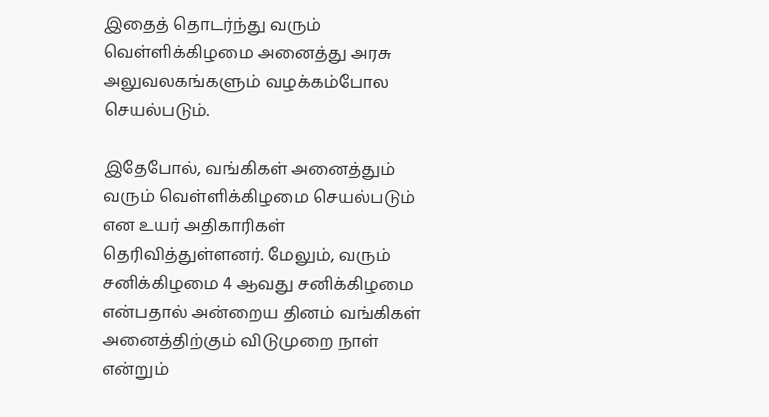இதைத் தொடர்ந்து வரும் வெள்ளிக்கிழமை அனைத்து அரசு அலுவலகங்களும் வழக்கம்போல செயல்படும்.

இதேபோல், வங்கிகள் அனைத்தும் வரும் வெள்ளிக்கிழமை செயல்படும் என உயர் அதிகாரிகள் தெரிவித்துள்ளனர். மேலும், வரும் சனிக்கிழமை 4 ஆவது சனிக்கிழமை என்பதால் அன்றைய தினம் வங்கிகள் அனைத்திற்கும் விடுமுறை நாள் என்றும்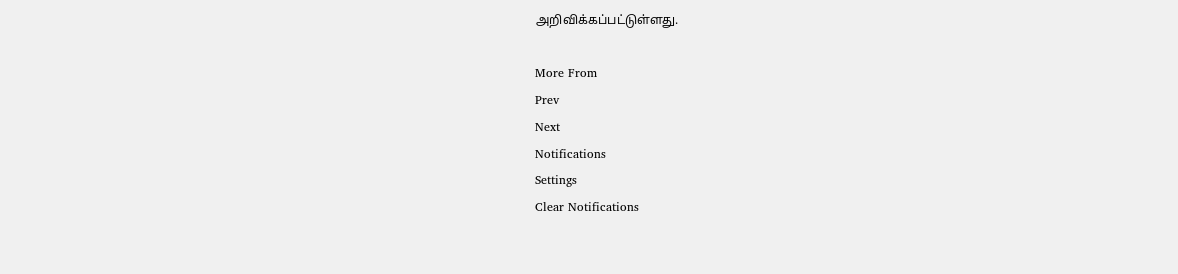அறிவிக்கப்பட்டுள்ளது.

More From
Prev
Next
Notifications
Settings
Clear Notifications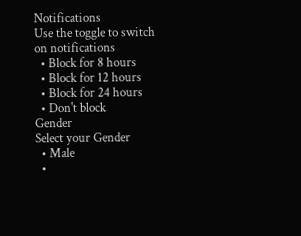Notifications
Use the toggle to switch on notifications
  • Block for 8 hours
  • Block for 12 hours
  • Block for 24 hours
  • Don't block
Gender
Select your Gender
  • Male
  •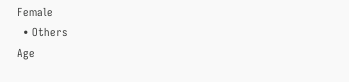Female
  • Others
Age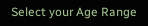Select your Age Range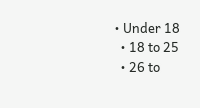• Under 18
  • 18 to 25
  • 26 to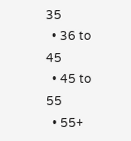35
  • 36 to 45
  • 45 to 55
  • 55+